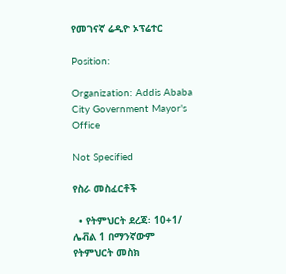የመገናኛ ሬዲዮ ኦፕሬተር

Position:

Organization: Addis Ababa City Government Mayor's Office

Not Specified

የስራ መስፈርቶች

  • የትምህርት ደረጃ፡ 10+1/ ሌቭል 1 በማንኛውም የትምህርት መስክ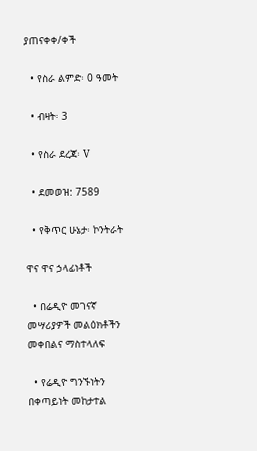ያጠናቀቀ/ቀች

  • የስራ ልምድ፡ 0 ዓመት

  • ብዛት፡ 3

  • የስራ ደረጃ፡ V

  • ደመወዝ: 7589

  • የቅጥር ሁኔታ፡ ኮንትራት

ዋና ዋና ኃላፊነቶች

  • በሬዲዮ መገናኛ መሣሪያዎች መልዕክቶችን መቀበልና ማስተላለፍ

  • የሬዲዮ ግንኙነትን በቀጣይነት መከታተል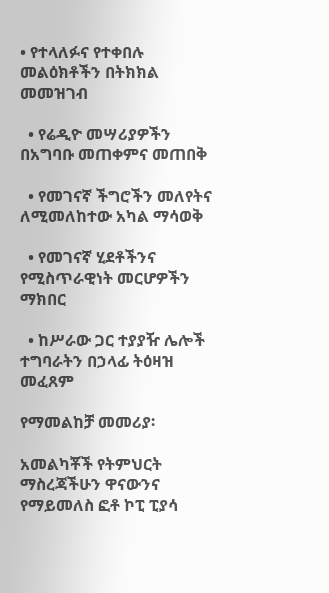• የተላለፉና የተቀበሉ መልዕክቶችን በትክክል መመዝገብ

  • የሬዲዮ መሣሪያዎችን በአግባቡ መጠቀምና መጠበቅ

  • የመገናኛ ችግሮችን መለየትና ለሚመለከተው አካል ማሳወቅ

  • የመገናኛ ሂደቶችንና የሚስጥራዊነት መርሆዎችን ማክበር

  • ከሥራው ጋር ተያያዥ ሌሎች ተግባራትን በኃላፊ ትዕዛዝ መፈጸም

የማመልከቻ መመሪያ፡

አመልካቾች የትምህርት ማስረጃችሁን ዋናውንና የማይመለስ ፎቶ ኮፒ ፒያሳ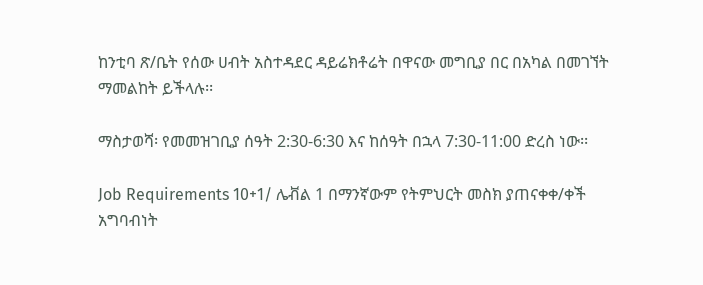ከንቲባ ጽ/ቤት የሰው ሀብት አስተዳደር ዳይሬክቶሬት በዋናው መግቢያ በር በአካል በመገኘት ማመልከት ይችላሉ፡፡

ማስታወሻ፡ የመመዝገቢያ ሰዓት 2:30-6:30 እና ከሰዓት በኋላ 7:30-11:00 ድረስ ነው፡፡

Job Requirements 10+1/ ሌቭል 1 በማንኛውም የትምህርት መስክ ያጠናቀቀ/ቀች አግባብነት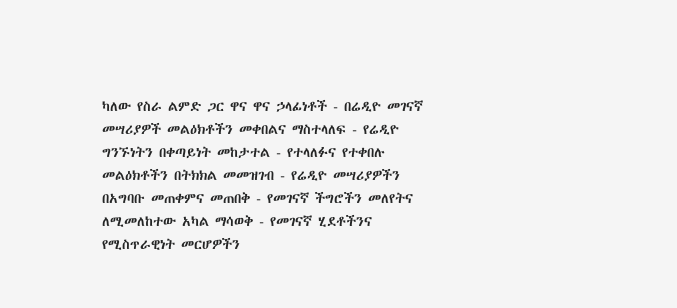ካለው የስራ ልምድ ጋር ዋና ዋና ኃላፊነቶች - በሬዲዮ መገናኛ መሣሪያዎች መልዕክቶችን መቀበልና ማስተላለፍ - የሬዲዮ ግንኙነትን በቀጣይነት መከታተል - የተላለፉና የተቀበሉ መልዕክቶችን በትክክል መመዝገብ - የሬዲዮ መሣሪያዎችን በአግባቡ መጠቀምና መጠበቅ - የመገናኛ ችግሮችን መለየትና ለሚመለከተው አካል ማሳወቅ - የመገናኛ ሂደቶችንና የሚስጥራዊነት መርሆዎችን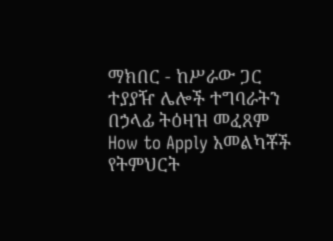ማክበር - ከሥራው ጋር ተያያዥ ሌሎች ተግባራትን በኃላፊ ትዕዛዝ መፈጸም How to Apply አመልካቾች የትምህርት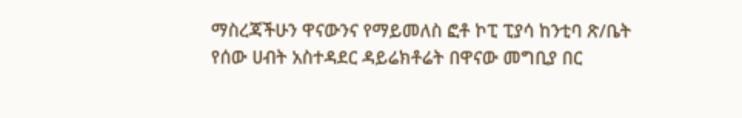ማስረጃችሁን ዋናውንና የማይመለስ ፎቶ ኮፒ ፒያሳ ከንቲባ ጽ/ቤት የሰው ሀብት አስተዳደር ዳይሬክቶሬት በዋናው መግቢያ በር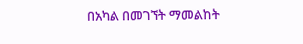በአካል በመገኘት ማመልከት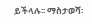ይችላሉ፡፡ ማስታወሻ፡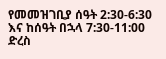የመመዝገቢያ ሰዓት 2:30-6:30 እና ከሰዓት በኋላ 7:30-11:00 ድረስ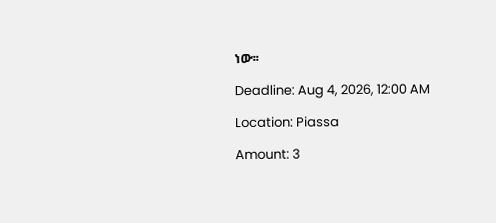ነው፡፡

Deadline: Aug 4, 2026, 12:00 AM

Location: Piassa

Amount: 3